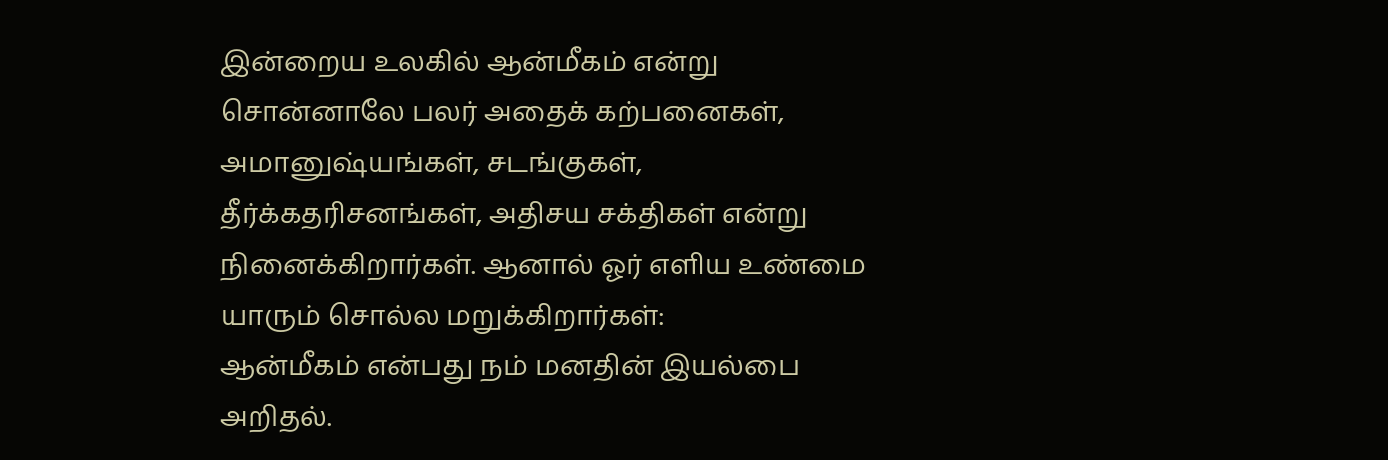இன்றைய உலகில் ஆன்மீகம் என்று சொன்னாலே பலர் அதைக் கற்பனைகள், அமானுஷ்யங்கள், சடங்குகள், தீர்க்கதரிசனங்கள், அதிசய சக்திகள் என்று நினைக்கிறார்கள். ஆனால் ஓர் எளிய உண்மை யாரும் சொல்ல மறுக்கிறார்கள்:
ஆன்மீகம் என்பது நம் மனதின் இயல்பை அறிதல்.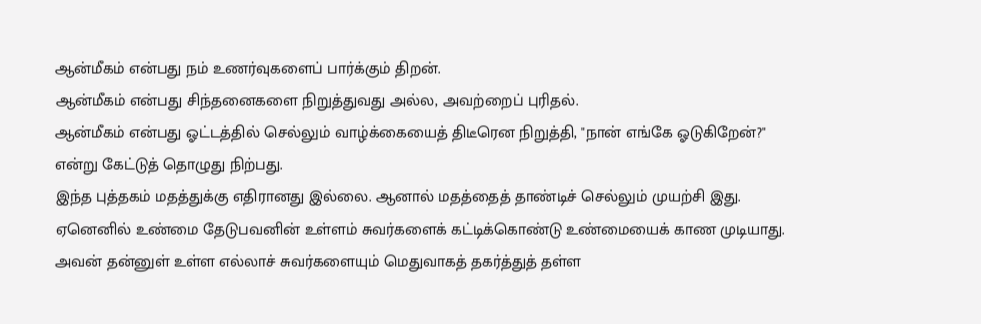ஆன்மீகம் என்பது நம் உணர்வுகளைப் பார்க்கும் திறன்.
ஆன்மீகம் என்பது சிந்தனைகளை நிறுத்துவது அல்ல, அவற்றைப் புரிதல்.
ஆன்மீகம் என்பது ஓட்டத்தில் செல்லும் வாழ்க்கையைத் திடீரென நிறுத்தி, "நான் எங்கே ஓடுகிறேன்?" என்று கேட்டுத் தொழுது நிற்பது.
இந்த புத்தகம் மதத்துக்கு எதிரானது இல்லை. ஆனால் மதத்தைத் தாண்டிச் செல்லும் முயற்சி இது. ஏனெனில் உண்மை தேடுபவனின் உள்ளம் சுவர்களைக் கட்டிக்கொண்டு உண்மையைக் காண முடியாது. அவன் தன்னுள் உள்ள எல்லாச் சுவர்களையும் மெதுவாகத் தகர்த்துத் தள்ள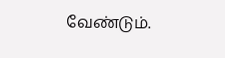வேண்டும்.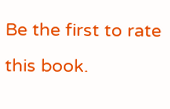Be the first to rate this book.